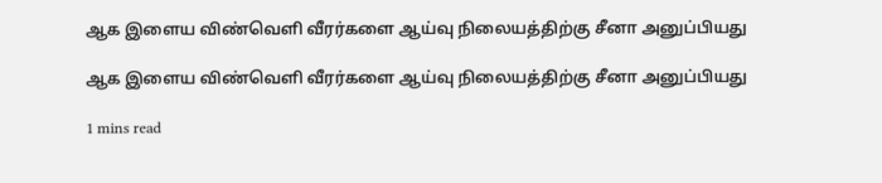ஆக இளைய விண்வெளி வீரர்களை ஆய்வு நிலையத்திற்கு சீனா அனுப்பியது

ஆக இளைய விண்வெளி வீரர்களை ஆய்வு நிலையத்திற்கு சீனா அனுப்பியது

1 mins read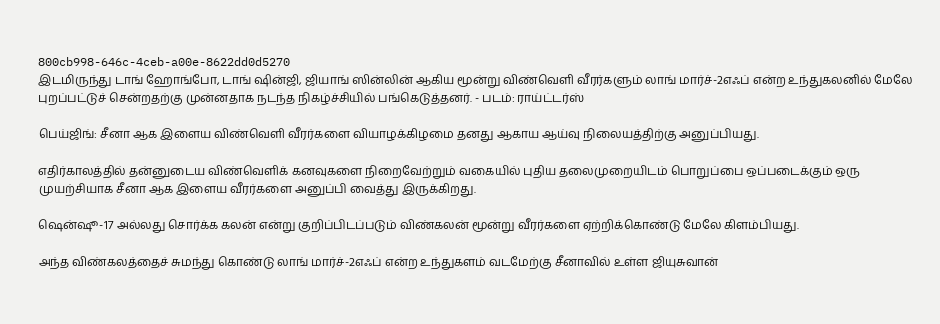800cb998-646c-4ceb-a00e-8622dd0d5270
இடமிருந்து டாங் ஹோங்போ, டாங் ஷின்ஜி, ஜியாங் ஸின்லின் ஆகிய மூன்று விண்வெளி வீரர்களும் லாங் மார்ச்-2எஃப் என்ற உந்துகலனில் மேலே புறப்பட்டுச் சென்றதற்கு முன்னதாக நடந்த நிகழ்ச்சியில் பங்கெடுத்தனர். - படம்: ராய்ட்டர்ஸ்

பெய்ஜிங்: சீனா ஆக இளைய விண்வெளி வீரர்களை வியாழக்கிழமை தனது ஆகாய ஆய்வு நிலையத்திற்கு அனுப்பியது.

எதிர்காலத்தில் தன்னுடைய விண்வெளிக் கனவுகளை நிறைவேற்றும் வகையில் புதிய தலைமுறையிடம் பொறுப்பை ஒப்படைக்கும் ஒரு முயற்சியாக சீனா ஆக இளைய வீரர்களை அனுப்பி வைத்து இருக்கிறது.

ஷென்ஷூ-17 அல்லது சொர்க்க கலன் என்று குறிப்பிடப்படும் விண்கலன் மூன்று வீரர்களை ஏற்றிக்கொண்டு மேலே கிளம்பியது.

அந்த விண்கலத்தைச் சுமந்து கொண்டு லாங் மார்ச்-2எஃப் என்ற உந்துகளம் வடமேற்கு சீனாவில் உள்ள ஜியுசுவான்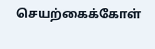செயற்கைக்கோள்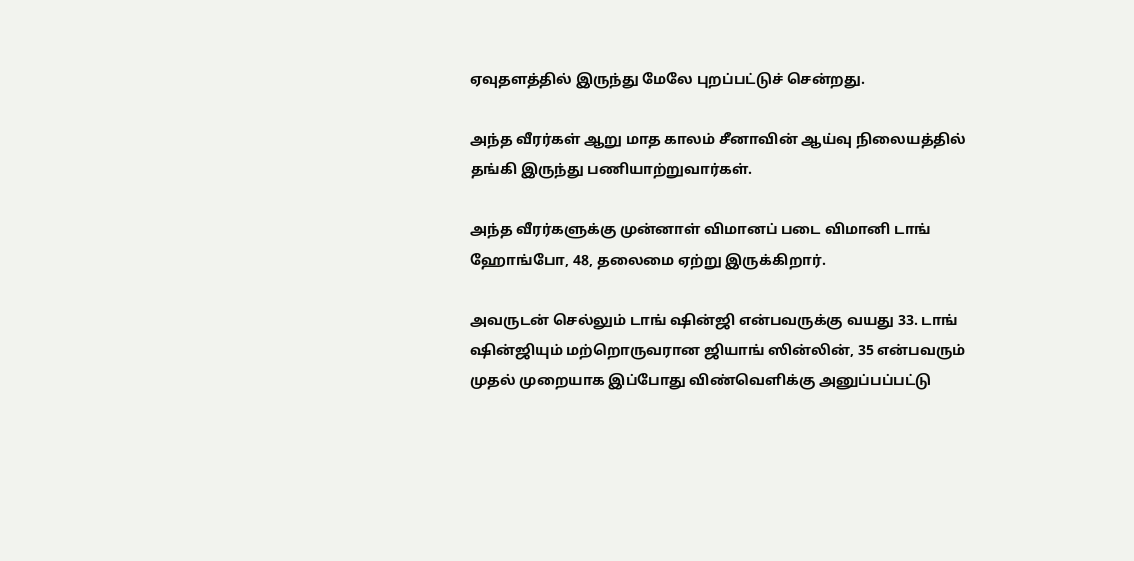ஏவுதளத்தில் இருந்து மேலே புறப்பட்டுச் சென்றது.

அந்த வீரர்கள் ஆறு மாத காலம் சீனாவின் ஆய்வு நிலையத்தில் தங்கி இருந்து பணியாற்றுவார்கள்.

அந்த வீரர்களுக்கு முன்னாள் விமானப் படை விமானி டாங் ஹோங்போ, 48, தலைமை ஏற்று இருக்கிறார்.

அவருடன் செல்லும் டாங் ஷின்ஜி என்பவருக்கு வயது 33. டாங் ஷின்ஜியும் மற்றொருவரான ஜியாங் ஸின்லின், 35 என்பவரும் முதல் முறையாக இப்போது விண்வெளிக்கு அனுப்பப்பட்டு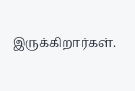இருக்கிறார்கள்.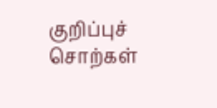குறிப்புச் சொற்கள்